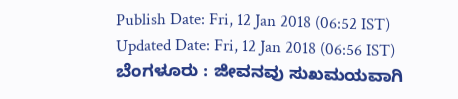Publish Date: Fri, 12 Jan 2018 (06:52 IST)
Updated Date: Fri, 12 Jan 2018 (06:56 IST)
ಬೆಂಗಳೂರು : ಜೀವನವು ಸುಖಮಯವಾಗಿ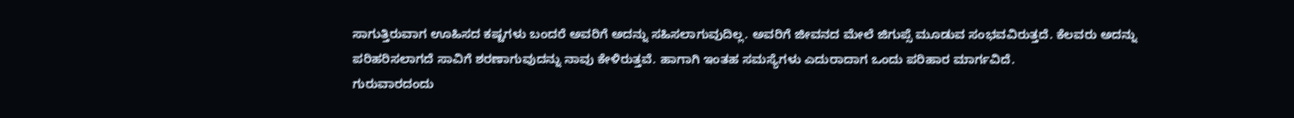ಸಾಗುತ್ತಿರುವಾಗ ಊಹಿಸದ ಕಷ್ಟಗಳು ಬಂದರೆ ಅವರಿಗೆ ಅದನ್ನು ಸಹಿಸಲಾಗುವುದಿಲ್ಲ. ಅವರಿಗೆ ಜೀವನದ ಮೇಲೆ ಜಿಗುಪ್ಸೆ ಮೂಡುವ ಸಂಭವವಿರುತ್ತದೆ. ಕೆಲವರು ಅದನ್ನು ಪರಿಹರಿಸಲಾಗದೆ ಸಾವಿಗೆ ಶರಣಾಗುವುದನ್ನು ನಾವು ಕೇಳಿರುತ್ತವೆ. ಹಾಗಾಗಿ ಇಂತಹ ಸಮಸ್ಯೆಗಳು ಎದುರಾದಾಗ ಒಂದು ಪರಿಹಾರ ಮಾರ್ಗವಿದೆ.
ಗುರುವಾರದಂದು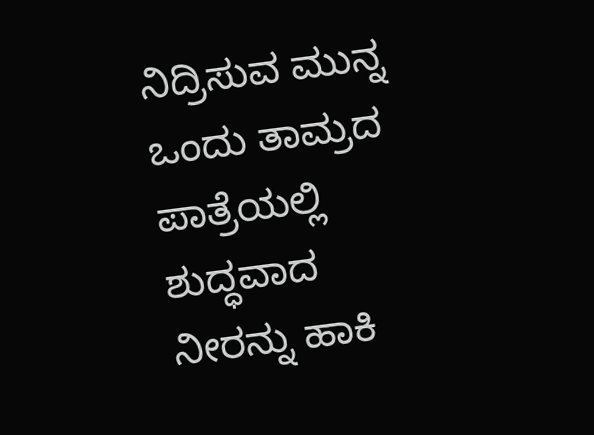ನಿದ್ರಿಸುವ ಮುನ್ನ ಒಂದು ತಾಮ್ರದ ಪಾತ್ರೆಯಲ್ಲಿ ಶುದ್ಧವಾದ ನೀರನ್ನು ಹಾಕಿ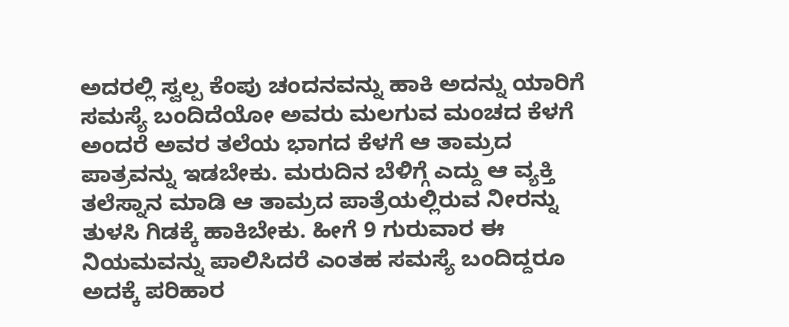ಅದರಲ್ಲಿ ಸ್ವಲ್ಪ ಕೆಂಪು ಚಂದನವನ್ನು ಹಾಕಿ ಅದನ್ನು ಯಾರಿಗೆ ಸಮಸ್ಯೆ ಬಂದಿದೆಯೋ ಅವರು ಮಲಗುವ ಮಂಚದ ಕೆಳಗೆ ಅಂದರೆ ಅವರ ತಲೆಯ ಭಾಗದ ಕೆಳಗೆ ಆ ತಾಮ್ರದ ಪಾತ್ರವನ್ನು ಇಡಬೇಕು. ಮರುದಿನ ಬೆಳಿಗ್ಗೆ ಎದ್ದು ಆ ವ್ಯಕ್ತಿ ತಲೆಸ್ನಾನ ಮಾಡಿ ಆ ತಾಮ್ರದ ಪಾತ್ರೆಯಲ್ಲಿರುವ ನೀರನ್ನು ತುಳಸಿ ಗಿಡಕ್ಕೆ ಹಾಕಿಬೇಕು. ಹೀಗೆ 9 ಗುರುವಾರ ಈ ನಿಯಮವನ್ನು ಪಾಲಿಸಿದರೆ ಎಂತಹ ಸಮಸ್ಯೆ ಬಂದಿದ್ದರೂ ಅದಕ್ಕೆ ಪರಿಹಾರ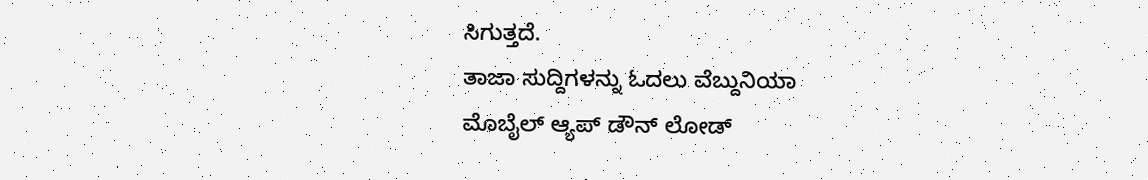ಸಿಗುತ್ತದೆ.
ತಾಜಾ ಸುದ್ದಿಗಳನ್ನು ಓದಲು ವೆಬ್ದುನಿಯಾ
ಮೊಬೈಲ್ ಆ್ಯಪ್ ಡೌನ್ ಲೋಡ್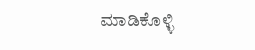ಮಾಡಿಕೊಳ್ಳಿ